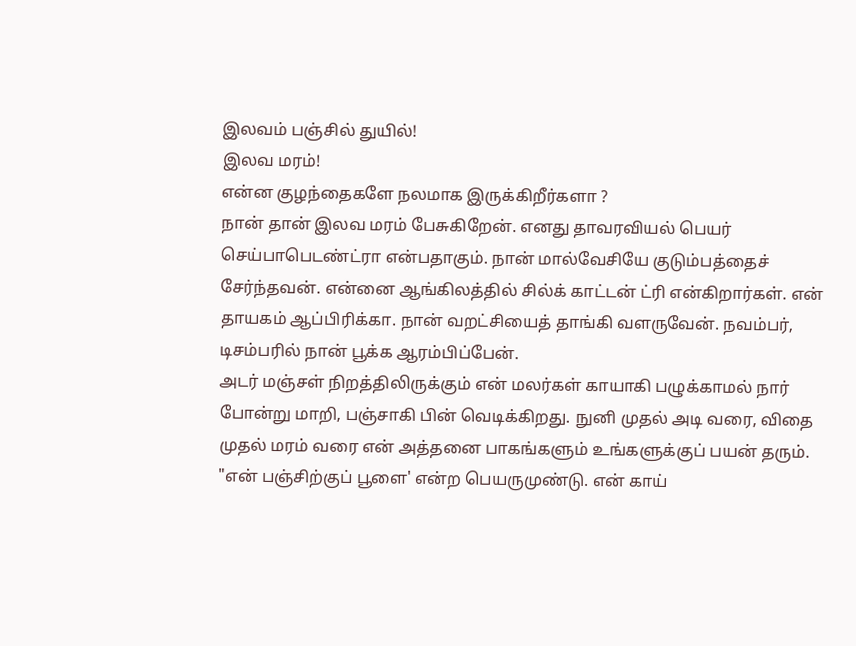இலவம் பஞ்சில் துயில்!
இலவ மரம்!
என்ன குழந்தைகளே நலமாக இருக்கிறீர்களா ?
நான் தான் இலவ மரம் பேசுகிறேன். எனது தாவரவியல் பெயர் செய்பாபெடண்ட்ரா என்பதாகும். நான் மால்வேசியே குடும்பத்தைச் சேர்ந்தவன். என்னை ஆங்கிலத்தில் சில்க் காட்டன் ட்ரி என்கிறார்கள். என் தாயகம் ஆப்பிரிக்கா. நான் வறட்சியைத் தாங்கி வளருவேன். நவம்பர், டிசம்பரில் நான் பூக்க ஆரம்பிப்பேன்.
அடர் மஞ்சள் நிறத்திலிருக்கும் என் மலர்கள் காயாகி பழுக்காமல் நார் போன்று மாறி, பஞ்சாகி பின் வெடிக்கிறது. நுனி முதல் அடி வரை, விதை முதல் மரம் வரை என் அத்தனை பாகங்களும் உங்களுக்குப் பயன் தரும். "என் பஞ்சிற்குப் பூளை' என்ற பெயருமுண்டு. என் காய்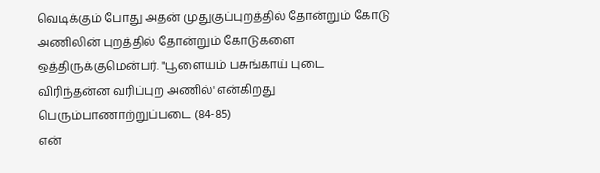வெடிக்கும் போது அதன் முதுகுப்புறத்தில் தோன்றும் கோடு அணிலின் புறத்தில் தோன்றும் கோடுகளை ஒத்திருக்குமென்பர். "பூளையம் பசுங்காய் புடை விரிந்தன்ன வரிப்புற அணில்' என்கிறது பெரும்பாணாற்றுப்படை (84-85)
என்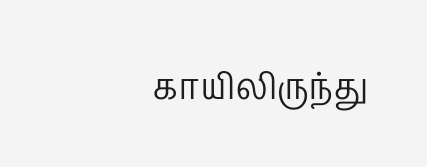காயிலிருந்து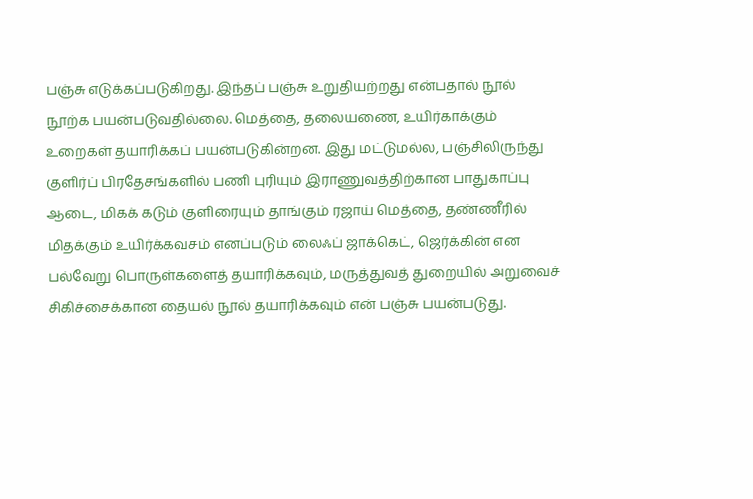பஞ்சு எடுக்கப்படுகிறது. இந்தப் பஞ்சு உறுதியற்றது என்பதால் நூல் நூற்க பயன்படுவதில்லை. மெத்தை, தலையணை, உயிர்காக்கும் உறைகள் தயாரிக்கப் பயன்படுகின்றன. இது மட்டுமல்ல, பஞ்சிலிருந்து குளிர்ப் பிரதேசங்களில் பணி புரியும் இராணுவத்திற்கான பாதுகாப்பு ஆடை, மிகக் கடும் குளிரையும் தாங்கும் ரஜாய் மெத்தை, தண்ணீரில் மிதக்கும் உயிர்க்கவசம் எனப்படும் லைஃப் ஜாக்கெட், ஜெர்க்கின் என பல்வேறு பொருள்களைத் தயாரிக்கவும், மருத்துவத் துறையில் அறுவைச் சிகிச்சைக்கான தையல் நூல் தயாரிக்கவும் என் பஞ்சு பயன்படுது.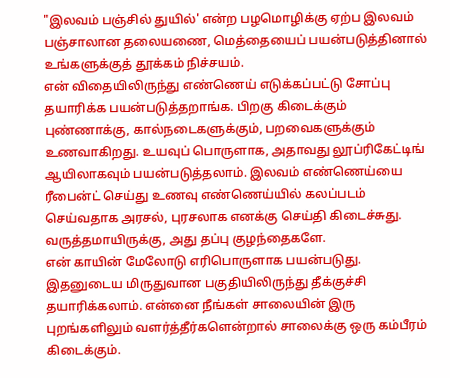"இலவம் பஞ்சில் துயில்' என்ற பழமொழிக்கு ஏற்ப இலவம் பஞ்சாலான தலையணை, மெத்தையைப் பயன்படுத்தினால் உங்களுக்குத் தூக்கம் நிச்சயம்.
என் விதையிலிருந்து எண்ணெய் எடுக்கப்பட்டு சோப்பு தயாரிக்க பயன்படுத்தறாங்க. பிறகு கிடைக்கும் புண்ணாக்கு, கால்நடைகளுக்கும், பறவைகளுக்கும் உணவாகிறது. உயவுப் பொருளாக, அதாவது லூப்ரிகேட்டிங் ஆயிலாகவும் பயன்படுத்தலாம். இலவம் எண்ணெய்யை ரீபைன்ட் செய்து உணவு எண்ணெய்யில் கலப்படம் செய்வதாக அரசல், புரசலாக எனக்கு செய்தி கிடைச்சுது. வருத்தமாயிருக்கு, அது தப்பு குழந்தைகளே.
என் காயின் மேலோடு எரிபொருளாக பயன்படுது. இதனுடைய மிருதுவான பகுதியிலிருந்து தீக்குச்சி தயாரிக்கலாம். என்னை நீங்கள் சாலையின் இரு புறங்களிலும் வளர்த்தீர்களென்றால் சாலைக்கு ஒரு கம்பீரம் கிடைக்கும்.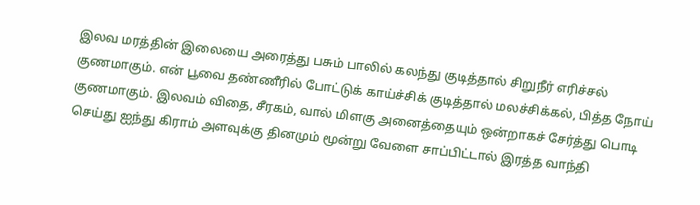இலவ மரத்தின் இலையை அரைத்து பசும் பாலில் கலந்து குடித்தால் சிறுநீர் எரிச்சல் குணமாகும். என் பூவை தண்ணீரில் போட்டுக் காய்ச்சிக் குடித்தால் மலச்சிக்கல், பித்த நோய் குணமாகும். இலவம் விதை, சீரகம், வால் மிளகு அனைத்தையும் ஒன்றாகச் சேர்த்து பொடி செய்து ஐந்து கிராம் அளவுக்கு தினமும் மூன்று வேளை சாப்பிட்டால் இரத்த வாந்தி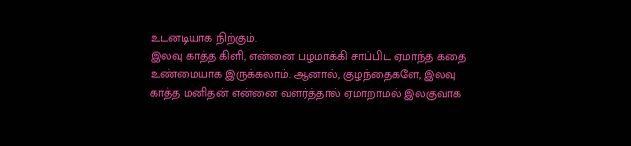உடனடியாக நிற்கும்.
இலவு காத்த கிளி, என்னை பழமாக்கி சாப்பிட ஏமாந்த கதை உண்மையாக இருக்கலாம். ஆனால், குழந்தைகளே, இலவு காத்த மனிதன் என்னை வளர்த்தால் ஏமாறாமல் இலகுவாக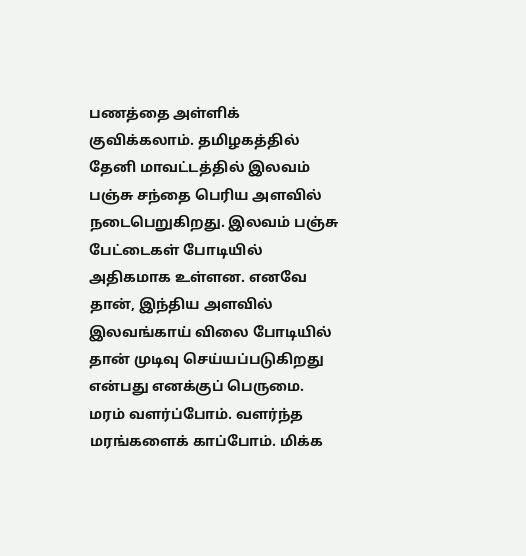பணத்தை அள்ளிக் குவிக்கலாம். தமிழகத்தில் தேனி மாவட்டத்தில் இலவம் பஞ்சு சந்தை பெரிய அளவில் நடைபெறுகிறது. இலவம் பஞ்சு பேட்டைகள் போடியில் அதிகமாக உள்ளன. எனவே தான், இந்திய அளவில் இலவங்காய் விலை போடியில் தான் முடிவு செய்யப்படுகிறது என்பது எனக்குப் பெருமை. மரம் வளர்ப்போம். வளர்ந்த மரங்களைக் காப்போம். மிக்க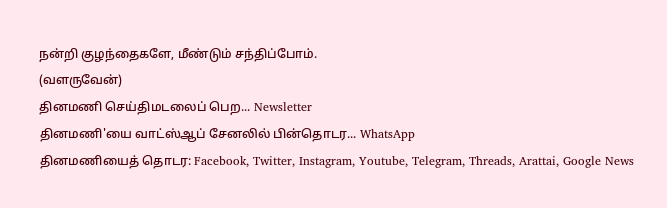நன்றி குழந்தைகளே, மீண்டும் சந்திப்போம்.
(வளருவேன்)
தினமணி செய்திமடலைப் பெற... Newsletter
தினமணி'யை வாட்ஸ்ஆப் சேனலில் பின்தொடர... WhatsApp
தினமணியைத் தொடர: Facebook, Twitter, Instagram, Youtube, Telegram, Threads, Arattai, Google News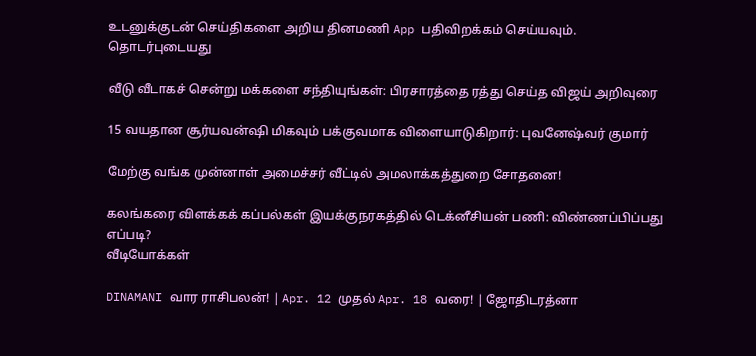உடனுக்குடன் செய்திகளை அறிய தினமணி App பதிவிறக்கம் செய்யவும்.
தொடர்புடையது

வீடு வீடாகச் சென்று மக்களை சந்தியுங்கள்: பிரசாரத்தை ரத்து செய்த விஜய் அறிவுரை

15 வயதான சூர்யவன்ஷி மிகவும் பக்குவமாக விளையாடுகிறார்: புவனேஷ்வர் குமார்

மேற்கு வங்க முன்னாள் அமைச்சர் வீட்டில் அமலாக்கத்துறை சோதனை!

கலங்கரை விளக்கக் கப்பல்கள் இயக்குநரகத்தில் டெக்னீசியன் பணி: விண்ணப்பிப்பது எப்படி?
வீடியோக்கள்

DINAMANI வார ராசிபலன்! | Apr. 12 முதல் Apr. 18 வரை! | ஜோதிடரத்னா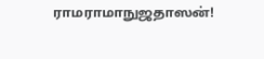ராமராமாநுஜதாஸன்!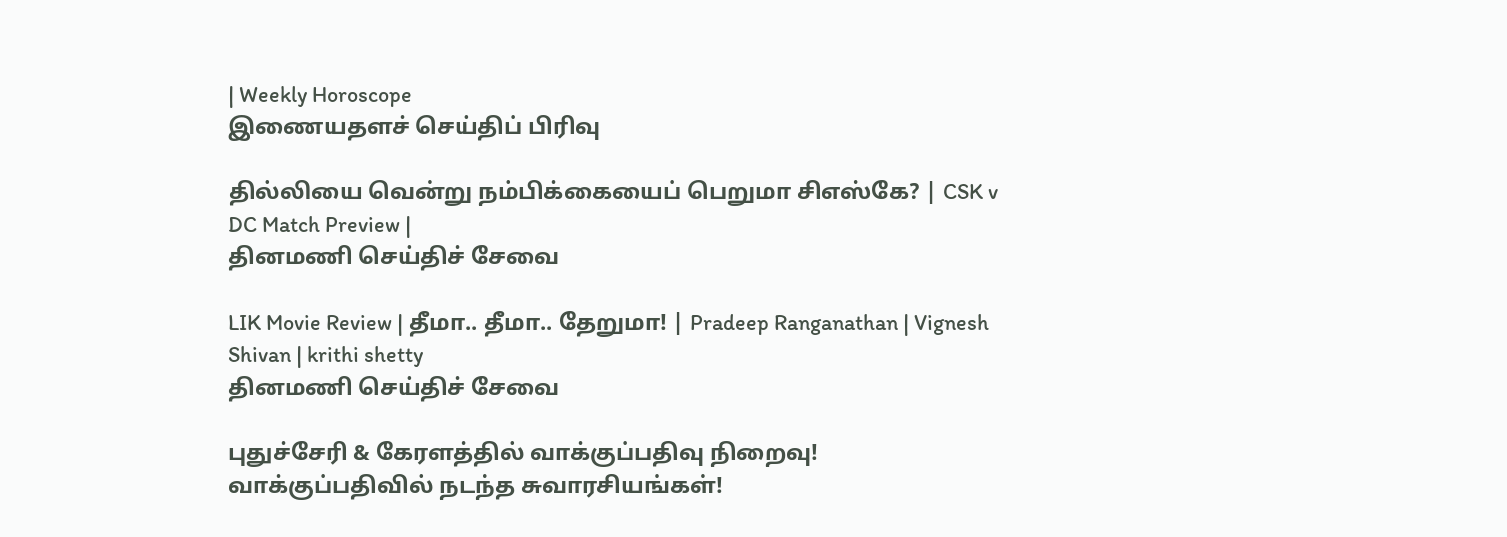| Weekly Horoscope
இணையதளச் செய்திப் பிரிவு

தில்லியை வென்று நம்பிக்கையைப் பெறுமா சிஎஸ்கே? | CSK v DC Match Preview |
தினமணி செய்திச் சேவை

LIK Movie Review | தீமா.. தீமா.. தேறுமா! | Pradeep Ranganathan | Vignesh Shivan | krithi shetty
தினமணி செய்திச் சேவை

புதுச்சேரி & கேரளத்தில் வாக்குப்பதிவு நிறைவு! வாக்குப்பதிவில் நடந்த சுவாரசியங்கள்!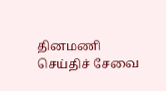தினமணி செய்திச் சேவை